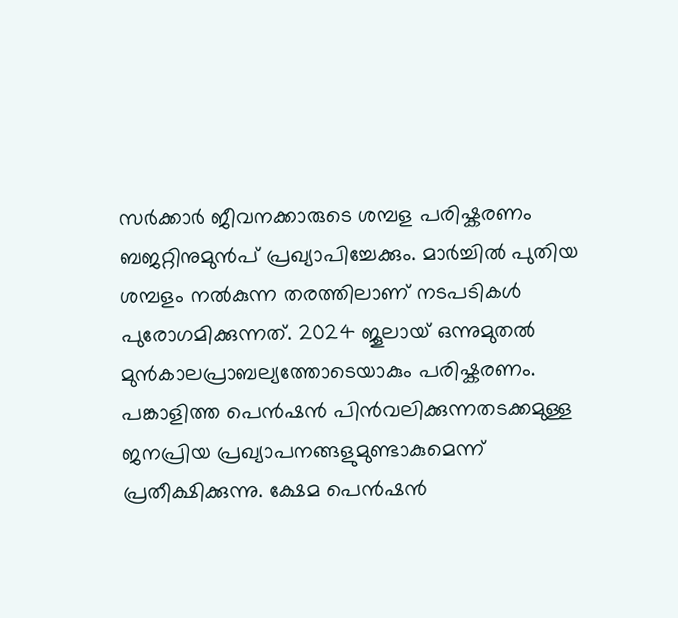സർക്കാർ ജീവനക്കാരുടെ ശമ്പള പരിഷ്കരണം ബജറ്റിനുമുൻപ് പ്രഖ്യാപിച്ചേക്കും. മാർച്ചിൽ പുതിയ ശമ്പളം നൽകുന്ന തരത്തിലാണ് നടപടികൾ പുരോഗമിക്കുന്നത്. 2024 ജൂലായ് ഒന്നുമുതൽ മുൻകാലപ്രാബല്യത്തോടെയാകും പരിഷ്കരണം. പങ്കാളിത്ത പെൻഷൻ പിൻവലിക്കുന്നതടക്കമുള്ള ജനപ്രിയ പ്രഖ്യാപനങ്ങളുമുണ്ടാകുമെന്ന് പ്രതീക്ഷിക്കുന്നു. ക്ഷേമ പെൻഷൻ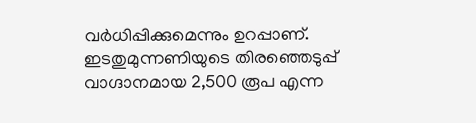വർധിപ്പിക്കുമെന്നും ഉറപ്പാണ്. ഇടതുമുന്നണിയുടെ തിരഞ്ഞെടുപ്പ് വാഗ്ദാനമായ 2,500 രൂപ എന്ന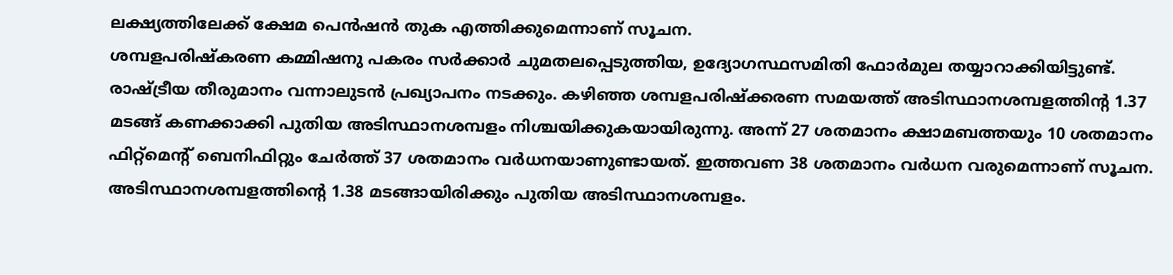ലക്ഷ്യത്തിലേക്ക് ക്ഷേമ പെൻഷൻ തുക എത്തിക്കുമെന്നാണ് സൂചന.
ശമ്പളപരിഷ്കരണ കമ്മിഷനു പകരം സർക്കാർ ചുമതലപ്പെടുത്തിയ, ഉദ്യോഗസ്ഥസമിതി ഫോർമുല തയ്യാറാക്കിയിട്ടുണ്ട്. രാഷ്ട്രീയ തീരുമാനം വന്നാലുടൻ പ്രഖ്യാപനം നടക്കും. കഴിഞ്ഞ ശമ്പളപരിഷ്ക്കരണ സമയത്ത് അടിസ്ഥാനശമ്പളത്തിന്റ 1.37 മടങ്ങ് കണക്കാക്കി പുതിയ അടിസ്ഥാനശമ്പളം നിശ്ചയിക്കുകയായിരുന്നു. അന്ന് 27 ശതമാനം ക്ഷാമബത്തയും 10 ശതമാനം ഫിറ്റ്മെന്റ് ബെനിഫിറ്റും ചേർത്ത് 37 ശതമാനം വർധനയാണുണ്ടായത്. ഇത്തവണ 38 ശതമാനം വർധന വരുമെന്നാണ് സൂചന. അടിസ്ഥാനശമ്പളത്തിന്റെ 1.38 മടങ്ങായിരിക്കും പുതിയ അടിസ്ഥാനശമ്പളം.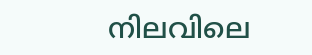നിലവിലെ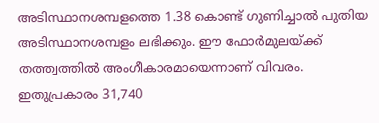അടിസ്ഥാനശമ്പളത്തെ 1.38 കൊണ്ട് ഗുണിച്ചാൽ പുതിയ അടിസ്ഥാനശമ്പളം ലഭിക്കും. ഈ ഫോർമുലയ്ക്ക് തത്ത്വത്തിൽ അംഗീകാരമായെന്നാണ് വിവരം. ഇതുപ്രകാരം 31,740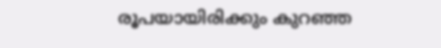രൂപയായിരിക്കും കുറഞ്ഞ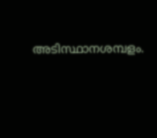അടിസ്ഥാനശമ്പളം.